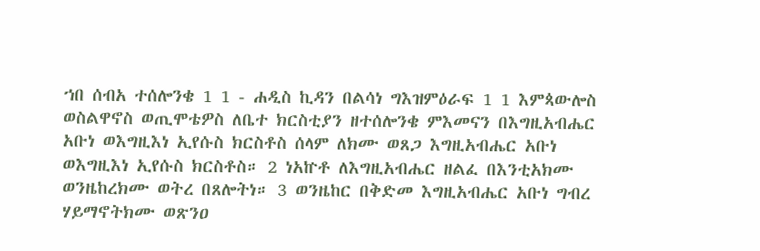ኀበ ሰብአ ተሰሎንቄ 1 1 - ሐዲስ ኪዳን በልሳነ ግእዝምዕራፍ 1 1 እምጳውሎስ ወስልዋኖስ ወጢሞቴዎስ ለቤተ ክርስቲያን ዘተሰሎንቄ ምእመናን በእግዚአብሔር አቡነ ወእግዚእነ ኢየሱስ ክርስቶስ ሰላም ለክሙ ወጸጋ እግዚአብሔር አቡነ ወእግዚእነ ኢየሱስ ክርስቶስ። 2 ነአኵቶ ለእግዚአብሔር ዘልፈ በእንቲአክሙ ወንዜከረክሙ ወትረ በጸሎትነ። 3 ወንዜከር በቅድመ እግዚአብሔር አቡነ ግብረ ሃይማኖትክሙ ወጽንዐ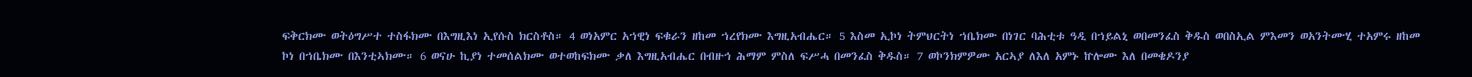ፍቅርክሙ ወትዕግሥተ ተስፋክሙ በእግዚእነ ኢየሱስ ክርስቶስ። 4 ወነአምር አኀዊነ ፍቁራን ዘከመ ኀረየክሙ እግዚአብሔር። 5 እስመ ኢኮነ ትምህርትነ ኀቤክሙ በነገር ባሕቲቱ ዓዲ በኀይልኒ ወበመንፈስ ቅዱስ ወበስኢል ምእመን ወአንትሙሂ ተአምሩ ዘከመ ኮነ በኀቤክሙ በእንቲኣክሙ። 6 ወናሁ ኪያነ ተመሰልክሙ ወተወከፍክሙ ቃለ እግዚአብሔር በብዙኅ ሕማም ምስለ ፍሥሓ በመንፈስ ቅዱስ። 7 ወኮንክምዎሙ አርኣያ ለእለ አምኑ ኵሎሙ እለ በመቄዶንያ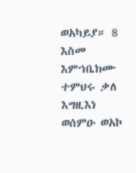ወአካይያ። 8 እስመ እምኀቤክሙ ተምህሩ ቃለ እግዚእነ ወሰምዑ ወአኮ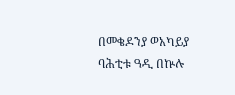በመቄዶንያ ወአካይያ ባሕቲቱ ዓዲ በኵሉ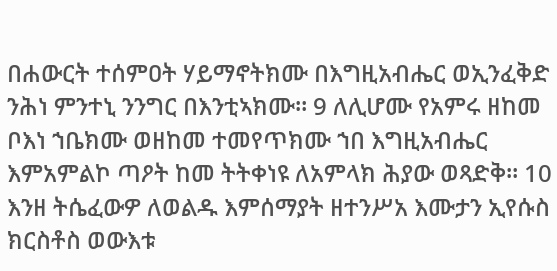በሐውርት ተሰምዐት ሃይማኖትክሙ በእግዚአብሔር ወኢንፈቅድ ንሕነ ምንተኒ ንንግር በእንቲኣክሙ። 9 ለሊሆሙ የአምሩ ዘከመ ቦእነ ኀቤክሙ ወዘከመ ተመየጥክሙ ኀበ እግዚአብሔር እምአምልኮ ጣዖት ከመ ትትቀነዩ ለአምላክ ሕያው ወጻድቅ። 10 እንዘ ትሴፈውዎ ለወልዱ እምሰማያት ዘተንሥአ እሙታን ኢየሱስ ክርስቶስ ወውእቱ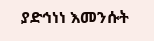ያድኅነነ እመንሱት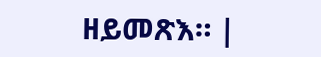ዘይመጽእ። |